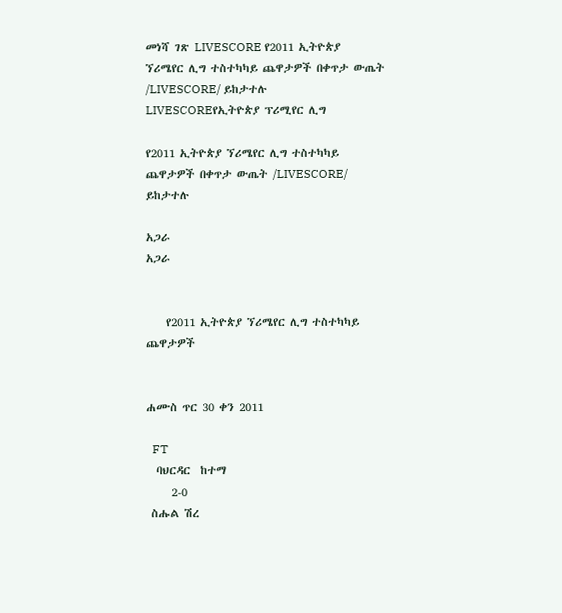መነሻ ገጽ LIVESCORE የ2011 ኢትዮጵያ ኘሪሜየር ሊግ ተስተካካይ ጨዋታዎች በቀጥታ ውጤት /LIVESCORE/ ይከታተሉ
LIVESCOREየኢትዮጵያ ፕሪሚየር ሊግ

የ2011 ኢትዮጵያ ኘሪሜየር ሊግ ተስተካካይ ጨዋታዎች በቀጥታ ውጤት /LIVESCORE/ ይከታተሉ

አጋራ
አጋራ


    የ2011 ኢትዮጵያ ኘሪሜየር ሊግ ተስተካካይ ጨዋታዎች


ሐሙስ ጥር 30 ቀን 2011

  FT
  ባህርዳር  ከተማ
     2-0
 ስሑል ሽረ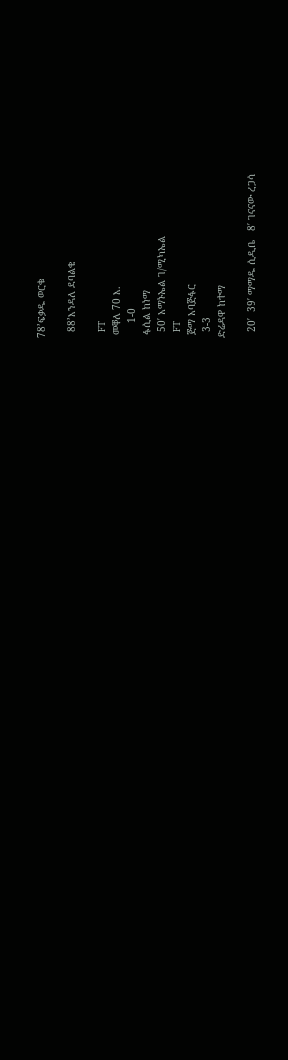78’ፍቃዱ ወርቁ

  88’እንዳለ ደባልቄ

  FT
 መቐለ 70 እ.
     1-0
 ፋሲል ከነማ
  50′ አማኑኤል ገ/ሚካኤል
  FT
 ጅማ አባጅፋር
  3-3
ድሬዳዋ ከተማ

  20′  39′ ማማዱ ሲዲቤ   8′ ገናናው ረጋሳ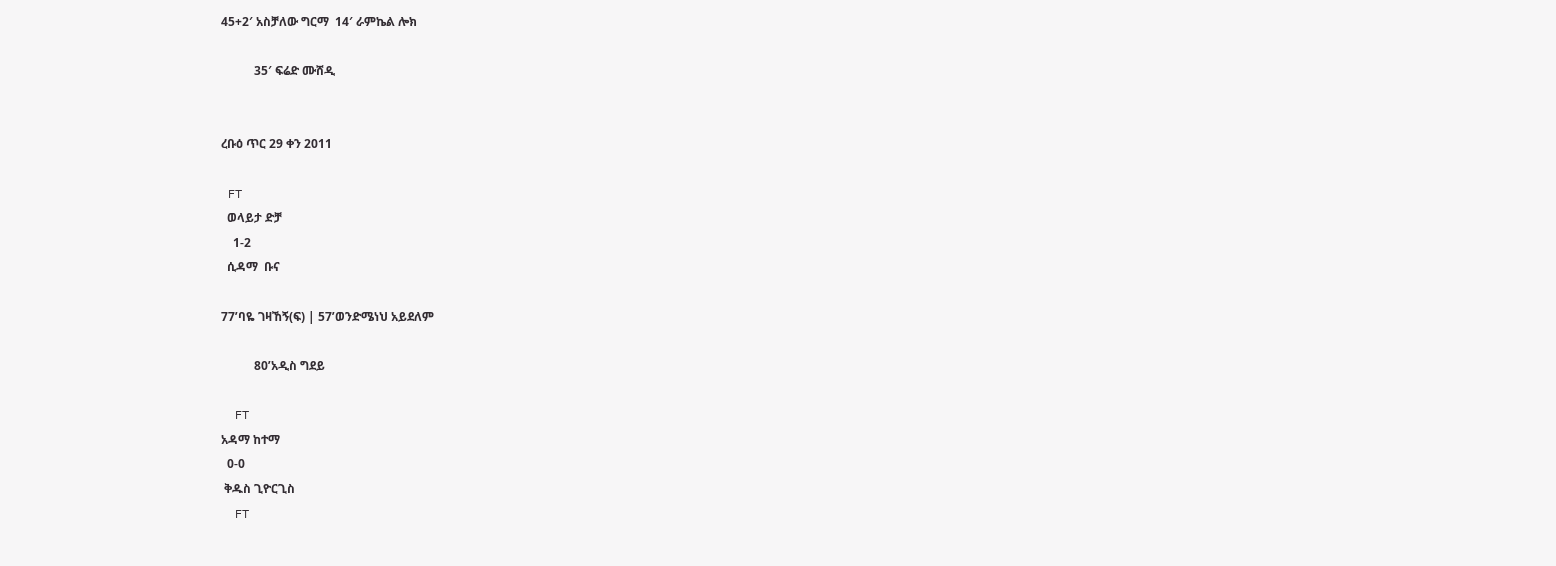45+2′ አስቻለው ግርማ  14′ ራምኬል ሎክ

           35′ ፍሬድ ሙሸዲ


ረቡዕ ጥር 29 ቀን 2011

 FT
  ወላይታ ድቻ
    1-2
  ሲዳማ  ቡና

77’ባዬ ገዛኸኝ(ፍ) | 57’ወንድሜነህ አይደለም

           80’አዲስ ግደይ

  FT
አዳማ ከተማ
  0-0
 ቅዱስ ጊዮርጊስ
  FT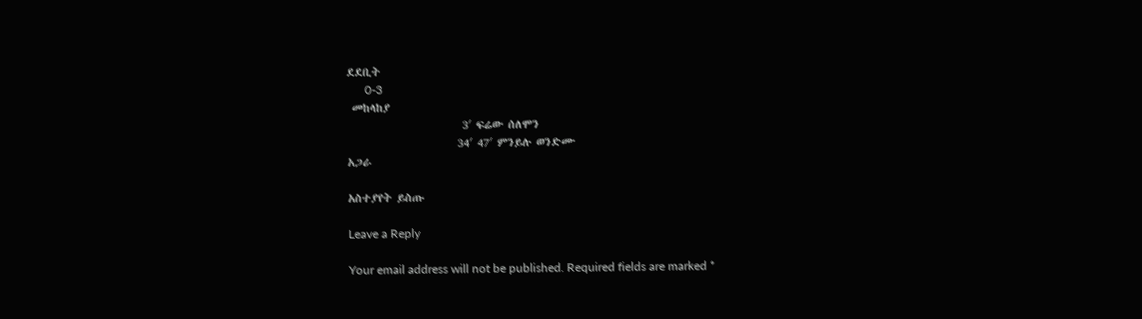ደደቢት
      0-3
 መከላከያ
                       3′ ፍሬው ሰለሞን
                      34′ 47′ ምንይሉ ወንድሙ
አጋራ

አስተያየት ይስጡ

Leave a Reply

Your email address will not be published. Required fields are marked *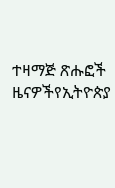ተዛማጅ ጽሑፎች
ዜናዎችየኢትዮጵያ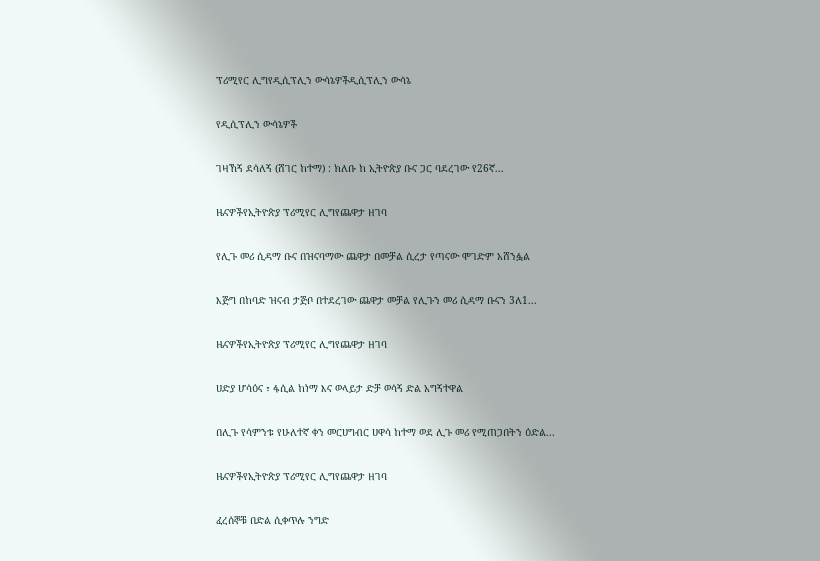ፕሪሚየር ሊግየዲሲፕሊን ውሳኔዎችዲሲፕሊን ውሳኔ

የዲሲፕሊን ውሳኔዎች

ገዛኸኝ ደሳለኝ (ሸገር ከተማ) : ክለቡ ከ ኢትዮጵያ ቡና ጋር ባደረገው የ26ኛ...

ዜናዎችየኢትዮጵያ ፕሪሚየር ሊግየጨዋታ ዘገባ

የሊጉ መሪ ሲዳማ ቡና በዝናባማው ጨዋታ በመቻል ሲረታ የጣናው ሞገድም አሸንፏል

እጅግ በከባድ ዝናብ ታጅቦ በተደረገው ጨዋታ መቻል የሊጉን መሪ ሲዳማ ቡናን 3ለ1...

ዜናዎችየኢትዮጵያ ፕሪሚየር ሊግየጨዋታ ዘገባ

ሀድያ ሆሳዕና ፣ ፋሲል ከነማ እና ወላይታ ድቻ ወሳኝ ድል አግኝተዋል

በሊጉ የሳምንቱ የሁለተኛ ቀን መርሀግብር ሀዋሳ ከተማ ወደ ሊጉ መሪ የሚጠጋበትን ዕድል...

ዜናዎችየኢትዮጵያ ፕሪሚየር ሊግየጨዋታ ዘገባ

ፈረሰኞቹ በድል ሲቀጥሉ ንግድ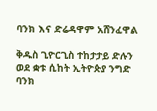ባንክ እና ድሬዳዋም አሸንፈዋል

ቅዱስ ጊዮርጊስ ተከታታይ ድሉን ወደ ቋቱ ሲከት ኢትዮጵያ ንግድ ባንክ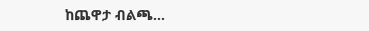ከጨዋታ ብልጫ...